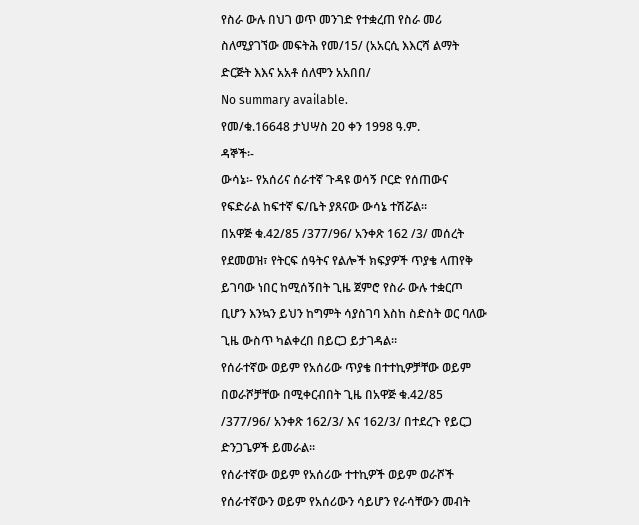የስራ ውሉ በህገ ወጥ መንገድ የተቋረጠ የስራ መሪ ስለሚያገኘው መፍትሕ የመ/15/ (አአርሲ እእርሻ ልማት ድርጅት እእና አአቶ ሰለሞን አአበበ/
No summary available.
የመ/ቁ.16648 ታህሣስ 20 ቀን 1998 ዓ.ም.
ዳኞች፡-
ውሳኔ፡- የአሰሪና ሰራተኛ ጉዳዩ ወሳኝ ቦርድ የሰጠውና የፍድራል ከፍተኛ ፍ/ቤት ያጸናው ውሳኔ ተሽሯል።
በአዋጅ ቁ.42/85 /377/96/ አንቀጽ 162 /3/ መሰረት የደመወዝ፣ የትርፍ ሰዓትና የልሎች ክፍያዎች ጥያቄ ላጠየቅ ይገባው ነበር ከሚሰኝበት ጊዜ ጀምሮ የስራ ውሉ ተቋርጦ ቢሆን እንኳን ይህን ከግምት ሳያስገባ እስከ ስድስት ወር ባለው ጊዜ ውስጥ ካልቀረበ በይርጋ ይታገዳል።
የሰራተኛው ወይም የአሰሪው ጥያቄ በተተኪዎቻቸው ወይም በወራሾቻቸው በሚቀርብበት ጊዜ በአዋጅ ቁ.42/85 /377/96/ አንቀጽ 162/3/ እና 162/3/ በተደረጉ የይርጋ ድንጋጌዎች ይመራል።
የሰራተኛው ወይም የአሰሪው ተተኪዎች ወይም ወራሾች የሰራተኛውን ወይም የአሰሪውን ሳይሆን የራሳቸውን መብት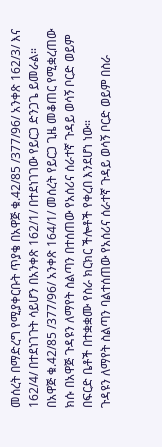መሰረት በማድረግ የሚያቀርቡት ጥያቄ በአዋጅ ቁ.42/85 /377/96/ አንቀጽ 162/3/ እና 162/4/ በተደነገጉት ሳይሆን በአንቀጽ 162/1/ በተደነገገው የይርጋ ድንጋጌ ይመራል።
በአዋጅ ቁ.42/85 /377/96/ አንቀጽ 164/1/ መሰረት የይርጋ ጊዜ መቆጠር የሚቋረጠው ክሱ በአዋጅ ጉዳዩን ለማየት ስልጣን በተሰጠው የአሰሪና ሰራተኛ ጉዳይ ወሳኝ ቦርድ ወይም በፍርድ ቤቶች በተቋቋሙ የስራ ክርክር ችሎቶች የቀረበ እንደሆነ ነው።
ጉዳዩን ለማየት ስልጣን ባልተሰጠው የአሰሪና ሰራተኛ ጉዳይ ወሳኝ ቦርድ ወይም በስራ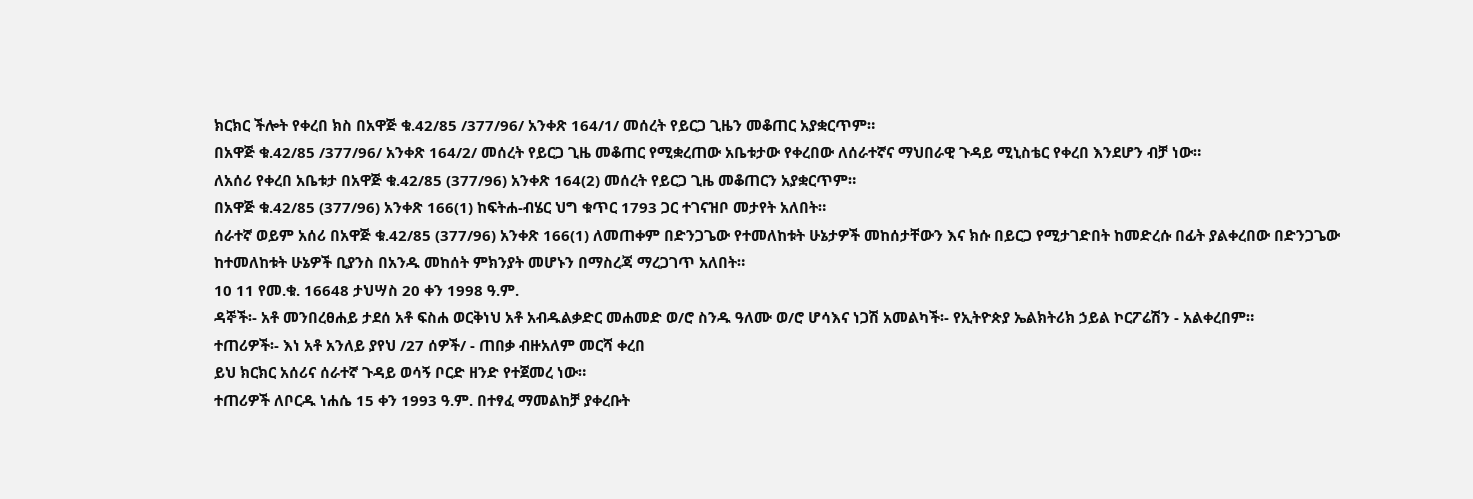ክርክር ችሎት የቀረበ ክስ በአዋጅ ቁ.42/85 /377/96/ አንቀጽ 164/1/ መሰረት የይርጋ ጊዜን መቆጠር አያቋርጥም።
በአዋጅ ቁ.42/85 /377/96/ አንቀጽ 164/2/ መሰረት የይርጋ ጊዜ መቆጠር የሚቋረጠው አቤቱታው የቀረበው ለሰራተኛና ማህበራዊ ጉዳይ ሚኒስቴር የቀረበ እንደሆን ብቻ ነው።
ለአሰሪ የቀረበ አቤቱታ በአዋጅ ቁ.42/85 (377/96) አንቀጽ 164(2) መሰረት የይርጋ ጊዜ መቆጠርን አያቋርጥም።
በአዋጅ ቁ.42/85 (377/96) አንቀጽ 166(1) ከፍትሐ-ብሄር ህግ ቁጥር 1793 ጋር ተገናዝቦ መታየት አለበት።
ሰራተኛ ወይም አሰሪ በአዋጅ ቁ.42/85 (377/96) አንቀጽ 166(1) ለመጠቀም በድንጋጌው የተመለከቱት ሁኔታዎች መከሰታቸውን እና ክሱ በይርጋ የሚታገድበት ከመድረሱ በፊት ያልቀረበው በድንጋጌው ከተመለከቱት ሁኔዎች ቢያንስ በአንዱ መከሰት ምክንያት መሆኑን በማስረጃ ማረጋገጥ አለበት።
10 11 የመ.ቁ. 16648 ታህሣስ 20 ቀን 1998 ዓ.ም.
ዳኞች፡- አቶ መንበረፀሐይ ታደሰ አቶ ፍስሐ ወርቅነህ አቶ አብዱልቃድር መሐመድ ወ/ሮ ስንዱ ዓለሙ ወ/ሮ ሆሳእና ነጋሽ አመልካች፡- የኢትዮጵያ ኤልክትሪክ ኃይል ኮርፖሬሽን - አልቀረበም።
ተጠሪዎች፡- እነ አቶ አንለይ ያየህ /27 ሰዎች/ - ጠበቃ ብዙአለም መርሻ ቀረበ
ይህ ክርክር አሰሪና ሰራተኛ ጉዳይ ወሳኝ ቦርድ ዘንድ የተጀመረ ነው።
ተጠሪዎች ለቦርዱ ነሐሴ 15 ቀን 1993 ዓ.ም. በተፃፈ ማመልከቻ ያቀረቡት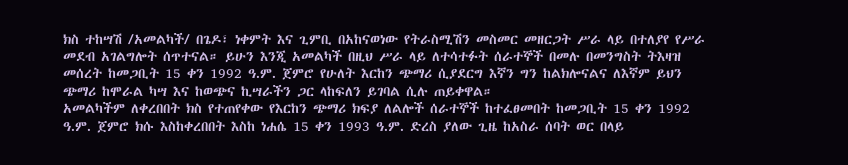ክስ ተከሣሽ /አመልካች/ በጌዶ፣ ነቀምት እና ጊምቢ በአከናወነው የትራስሚሽን መስመር መዘርጋት ሥራ ላይ በተለያየ የሥራ መደብ አገልግሎት ሰጥተናል። ይሁን እንጂ አመልካች በዚህ ሥራ ላይ ለተሳተፉት ሰራተኞች በመሉ በመንግስት ትእዛዝ መሰረት ከመጋቢት 15 ቀን 1992 ዓ.ም. ጀምሮ የሁለት እርከን ጭማሪ ሲያደርግ እኛን ግን ከልክሎናልና ለእኛም ይህን ጭማሪ ከሞራል ካሣ እና ከወጭና ኪሣራችን ጋር ላከፍለን ይገባል ሲሉ ጠይቀዋል።
አመልካችም ለቀረበበት ክስ የተጠየቀው የእርከን ጭማሪ ክፍያ ለልሎች ሰራተኞች ከተፈፀመበት ከመጋቢት 15 ቀን 1992 ዓ.ም. ጀምሮ ክሱ እስከቀረበበት እስከ ነሐሴ 15 ቀን 1993 ዓ.ም. ድረስ ያለው ጊዜ ከአስራ ሰባት ወር በላይ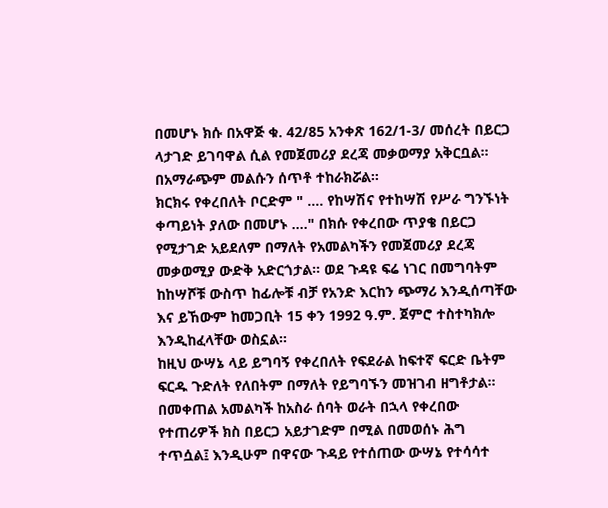በመሆኑ ክሱ በአዋጅ ቁ. 42/85 አንቀጽ 162/1-3/ መሰረት በይርጋ ላታገድ ይገባዋል ሲል የመጀመሪያ ደረጃ መቃወማያ አቅርቧል። በአማራጭም መልሱን ሰጥቶ ተከራክሯል።
ክርክሩ የቀረበለት ቦርድም " …. የከሣሽና የተከሣሽ የሥራ ግንኙነት ቀጣይነት ያለው በመሆኑ …." በክሱ የቀረበው ጥያቄ በይርጋ የሚታገድ አይደለም በማለት የአመልካችን የመጀመሪያ ደረጃ መቃወሚያ ውድቅ አድርጎታል። ወደ ጉዳዩ ፍሬ ነገር በመግባትም ከከሣሾቹ ውስጥ ከፊሎቹ ብቻ የአንድ እርከን ጭማሪ እንዲሰጣቸው እና ይኸውም ከመጋቢት 15 ቀን 1992 ዓ.ም. ጀምሮ ተስተካክሎ እንዲከፈላቸው ወስኗል።
ከዚህ ውሣኔ ላይ ይግባኝ የቀረበለት የፍደራል ከፍተኛ ፍርድ ቤትም ፍርዱ ጉድለት የለበትም በማለት የይግባኙን መዝገብ ዘግቶታል።
በመቀጠል አመልካች ከአስራ ሰባት ወራት በኋላ የቀረበው የተጠሪዎች ክስ በይርጋ አይታገድም በሚል በመወሰኑ ሕግ ተጥሷል፤ እንዲሁም በዋናው ጉዳይ የተሰጠው ውሣኔ የተሳሳተ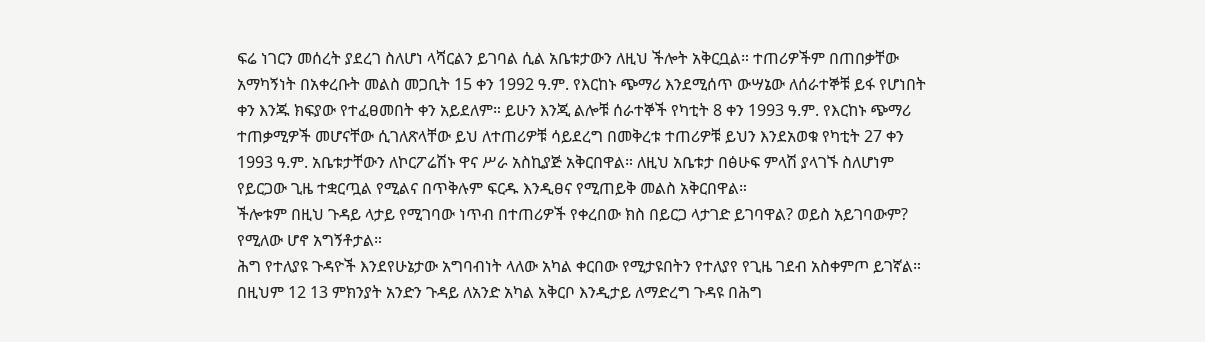ፍሬ ነገርን መሰረት ያደረገ ስለሆነ ላሻርልን ይገባል ሲል አቤቱታውን ለዚህ ችሎት አቅርቧል። ተጠሪዎችም በጠበቃቸው አማካኝነት በአቀረቡት መልስ መጋቢት 15 ቀን 1992 ዓ.ም. የእርከኑ ጭማሪ እንደሚሰጥ ውሣኔው ለሰራተኞቹ ይፋ የሆነበት ቀን እንጁ ክፍያው የተፈፀመበት ቀን አይደለም። ይሁን እንጂ ልሎቹ ሰራተኞች የካቲት 8 ቀን 1993 ዓ.ም. የእርከኑ ጭማሪ ተጠቃሚዎች መሆናቸው ሲገለጽላቸው ይህ ለተጠሪዎቹ ሳይደረግ በመቅረቱ ተጠሪዎቹ ይህን እንደአወቁ የካቲት 27 ቀን 1993 ዓ.ም. አቤቱታቸውን ለኮርፖሬሽኑ ዋና ሥራ አስኪያጅ አቅርበዋል። ለዚህ አቤቱታ በፅሁፍ ምላሽ ያላገኙ ስለሆነም የይርጋው ጊዜ ተቋርጧል የሚልና በጥቅሉም ፍርዱ እንዲፀና የሚጠይቅ መልስ አቅርበዋል።
ችሎቱም በዚህ ጉዳይ ላታይ የሚገባው ነጥብ በተጠሪዎች የቀረበው ክስ በይርጋ ላታገድ ይገባዋል? ወይስ አይገባውም? የሚለው ሆኖ አግኝቶታል።
ሕግ የተለያዩ ጉዳዮች እንደየሁኔታው አግባብነት ላለው አካል ቀርበው የሚታዩበትን የተለያየ የጊዜ ገደብ አስቀምጦ ይገኛል። በዚህም 12 13 ምክንያት አንድን ጉዳይ ለአንድ አካል አቅርቦ እንዲታይ ለማድረግ ጉዳዩ በሕግ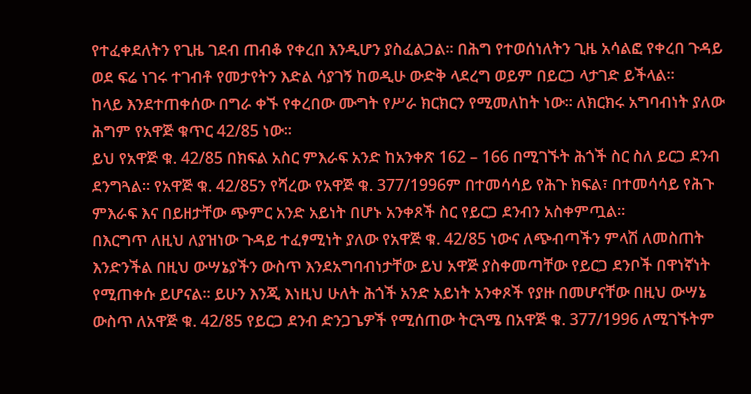የተፈቀደለትን የጊዜ ገደብ ጠብቆ የቀረበ እንዲሆን ያስፈልጋል። በሕግ የተወሰነለትን ጊዜ አሳልፎ የቀረበ ጉዳይ ወደ ፍሬ ነገሩ ተገብቶ የመታየትን እድል ሳያገኝ ከወዲሁ ውድቅ ላደረግ ወይም በይርጋ ላታገድ ይችላል።
ከላይ እንደተጠቀሰው በግራ ቀኙ የቀረበው ሙግት የሥራ ክርክርን የሚመለከት ነው። ለክርክሩ አግባብነት ያለው ሕግም የአዋጅ ቁጥር 42/85 ነው።
ይህ የአዋጅ ቁ. 42/85 በክፍል አስር ምእራፍ አንድ ከአንቀጽ 162 – 166 በሚገኙት ሕጎች ስር ስለ ይርጋ ደንብ ደንግጓል። የአዋጅ ቁ. 42/85ን የሻረው የአዋጅ ቁ. 377/1996ም በተመሳሳይ የሕጉ ክፍል፣ በተመሳሳይ የሕጉ ምእራፍ እና በይዘታቸው ጭምር አንድ አይነት በሆኑ አንቀጾች ስር የይርጋ ደንብን አስቀምጧል።
በእርግጥ ለዚህ ለያዝነው ጉዳይ ተፈፃሚነት ያለው የአዋጅ ቁ. 42/85 ነውና ለጭብጣችን ምላሽ ለመስጠት እንድንችል በዚህ ውሣኔያችን ውስጥ እንደአግባብነታቸው ይህ አዋጅ ያስቀመጣቸው የይርጋ ደንቦች በዋነኛነት የሚጠቀሱ ይሆናል። ይሁን እንጂ እነዚህ ሁለት ሕጎች አንድ አይነት አንቀጾች የያዙ በመሆናቸው በዚህ ውሣኔ ውስጥ ለአዋጅ ቁ. 42/85 የይርጋ ደንብ ድንጋጌዎች የሚሰጠው ትርጓሜ በአዋጅ ቁ. 377/1996 ለሚገኙትም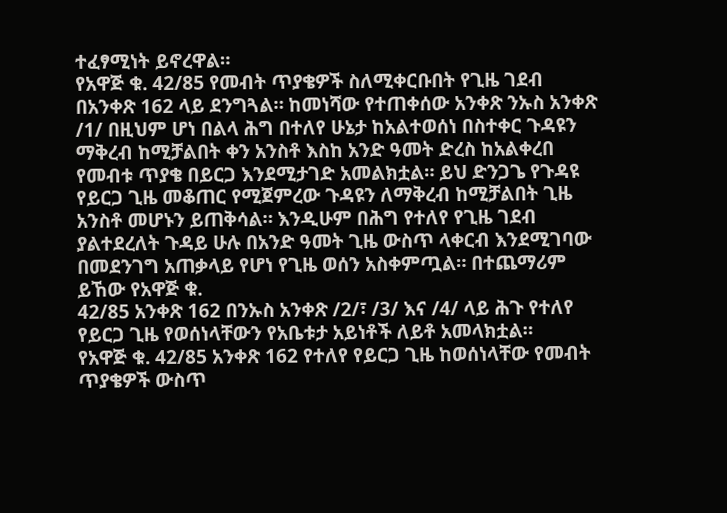ተፈፃሚነት ይኖረዋል።
የአዋጅ ቁ. 42/85 የመብት ጥያቄዎች ስለሚቀርቡበት የጊዜ ገደብ በአንቀጽ 162 ላይ ደንግጓል። ከመነሻው የተጠቀሰው አንቀጽ ንኡስ አንቀጽ /1/ በዚህም ሆነ በልላ ሕግ በተለየ ሁኔታ ከአልተወሰነ በስተቀር ጉዳዩን ማቅረብ ከሚቻልበት ቀን አንስቶ እስከ አንድ ዓመት ድረስ ከአልቀረበ የመብቱ ጥያቄ በይርጋ እንደሚታገድ አመልክቷል። ይህ ድንጋጌ የጉዳዩ የይርጋ ጊዜ መቆጠር የሚጀምረው ጉዳዩን ለማቅረብ ከሚቻልበት ጊዜ አንስቶ መሆኑን ይጠቅሳል። እንዲሁም በሕግ የተለየ የጊዜ ገደብ ያልተደረለት ጉዳይ ሁሉ በአንድ ዓመት ጊዜ ውስጥ ላቀርብ እንደሚገባው በመደንገግ አጠቃላይ የሆነ የጊዜ ወሰን አስቀምጧል። በተጨማሪም ይኸው የአዋጅ ቁ.
42/85 አንቀጽ 162 በንኡስ አንቀጽ /2/፣ /3/ እና /4/ ላይ ሕጉ የተለየ የይርጋ ጊዜ የወሰነላቸውን የአቤቱታ አይነቶች ለይቶ አመላክቷል።
የአዋጅ ቁ. 42/85 አንቀጽ 162 የተለየ የይርጋ ጊዜ ከወሰነላቸው የመብት ጥያቄዎች ውስጥ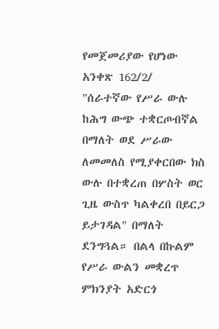የመጀመሪያው የሆነው አንቀጽ 162/2/ "ሰራተኛው የሥራ ውሉ ከሕግ ውጭ ተቋርጦብኛል በማለት ወደ ሥራው ለመመለስ የሚያቀርበው ክስ ውሉ በተቋረጠ በሦስት ወር ጊዜ ውስጥ ካልቀረበ በይርጋ ይታገዳል" በማለት ደንግጓል። በልላ በኩልም የሥራ ውልን መቋረጥ ምክንያት አድርጎ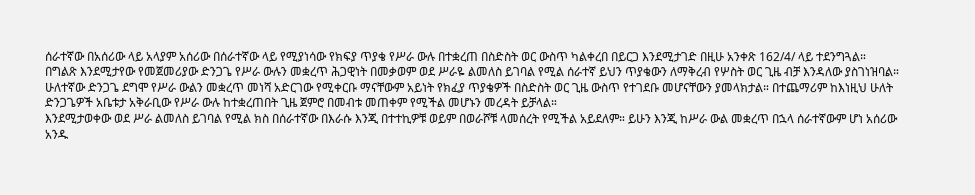ሰራተኛው በአሰሪው ላይ አላያም አሰሪው በሰራተኛው ላይ የሚያነሳው የክፍያ ጥያቄ የሥራ ውሉ በተቋረጠ በስድስት ወር ውስጥ ካልቀረበ በይርጋ እንደሚታገድ በዚሁ አንቀጽ 162/4/ ላይ ተደንግጓል።
በግልጽ እንደሚታየው የመጀመሪያው ድንጋጌ የሥራ ውሉን መቋረጥ ሕጋዊነት በመቃወም ወደ ሥራዬ ልመለስ ይገባል የሚል ሰራተኛ ይህን ጥያቄውን ለማቅረብ የሦስት ወር ጊዜ ብቻ እንዳለው ያስገነዝባል። ሁለተኛው ድንጋጌ ደግሞ የሥራ ውልን መቋረጥ መነሻ አድርገው የሚቀርቡ ማናቸውም አይነት የክፈያ ጥያቄዎች በስድስት ወር ጊዜ ውስጥ የተገደቡ መሆናቸውን ያመላክታል። በተጨማሪም ከእነዚህ ሁለት ድንጋጌዎች አቤቱታ አቅራቢው የሥራ ውሉ ከተቋረጠበት ጊዜ ጀምሮ በመብቱ መጠቀም የሚችል መሆኑን መረዳት ይቻላል።
እንደሚታወቀው ወደ ሥራ ልመለስ ይገባል የሚል ክስ በሰራተኛው በእራሱ እንጂ በተተኪዎቹ ወይም በወራሾቹ ላመሰረት የሚችል አይደለም። ይሁን እንጂ ከሥራ ውል መቋረጥ በኋላ ሰራተኛውም ሆነ አሰሪው አንዱ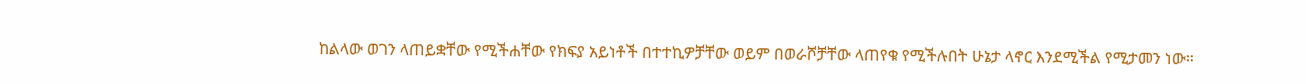ከልላው ወገን ላጠይቋቸው የሚችሐቸው የክፍያ አይነቶች በተተኪዎቻቸው ወይም በወራሾቻቸው ላጠየቁ የሚችሉበት ሁኔታ ላኖር እንደሚችል የሚታመን ነው።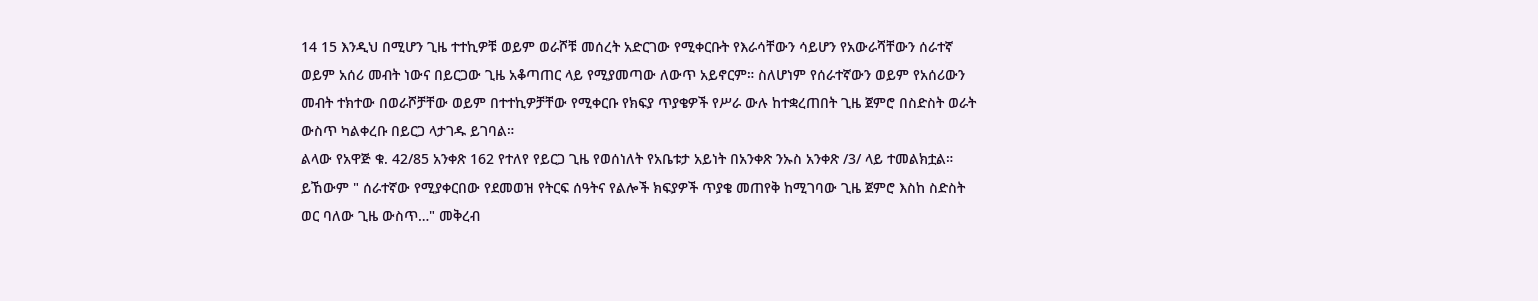14 15 እንዲህ በሚሆን ጊዜ ተተኪዎቹ ወይም ወራሾቹ መሰረት አድርገው የሚቀርቡት የእራሳቸውን ሳይሆን የአውራሻቸውን ሰራተኛ ወይም አሰሪ መብት ነውና በይርጋው ጊዜ አቆጣጠር ላይ የሚያመጣው ለውጥ አይኖርም። ስለሆነም የሰራተኛውን ወይም የአሰሪውን መብት ተክተው በወራሾቻቸው ወይም በተተኪዎቻቸው የሚቀርቡ የክፍያ ጥያቄዎች የሥራ ውሉ ከተቋረጠበት ጊዜ ጀምሮ በስድስት ወራት ውስጥ ካልቀረቡ በይርጋ ላታገዱ ይገባል።
ልላው የአዋጅ ቁ. 42/85 አንቀጽ 162 የተለየ የይርጋ ጊዜ የወሰነለት የአቤቱታ አይነት በአንቀጽ ንኡስ አንቀጽ /3/ ላይ ተመልክቷል። ይኸውም " ሰራተኛው የሚያቀርበው የደመወዝ የትርፍ ሰዓትና የልሎች ክፍያዎች ጥያቄ መጠየቅ ከሚገባው ጊዜ ጀምሮ እስከ ስድስት ወር ባለው ጊዜ ውስጥ…" መቅረብ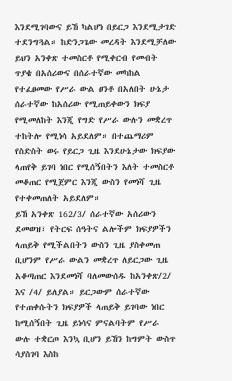እንደሚገባውና ይኸ ካልሆነ በይርጋ እንደሚታገድ ተደንግጓል። ከድንጋጌው መረዳት እንደሚቻለው ይህን አንቀጽ ተመስርቶ የሚቀርብ የመብት ጥያቄ በአሰሪውና በሰራተኛው መካከል የተፈፀመው የሥራ ውል ፀንቶ በአለበት ሁኔታ ሰራተኛው ከአሰሪው የሚጠይቀውን ክፍያ የሚመለከት እንጂ የግድ የሥራ ውሉን መቋረጥ ተከትሎ የሚነሳ አይደለም። በተጨማሪም የስድስት ወሩ የይርጋ ጊዜ እንደሁኔታው ክፍያው ላጠየቅ ይገባ ነበር የሚሰኝበትን እለት ተመስርቶ መቆጠር የሚጀምር እንጂ ውስን የመነሻ ጊዜ የተቀመጠለት አይደለም።
ይኸ አንቀጽ 162/3/ ሰራተኛው አሰሪውን ደመወዝ፣ የትርፍ ሰዓትና ልሎችም ክፍያዎችን ላጠይቅ የሚችልበትን ውስን ጊዜ ያስቀመጠ ቢሆንም የሥራ ውልን መቋረጥ ለይርጋው ጊዜ አቆጣጠር እንደመነሻ ባለመውሰዱ ከአንቀጽ/2/ እና /4/ ይለያል። ይርጋውም ሰራተኛው የተጠቀሱትን ክፍያዎች ላጠይቅ ይገባው ነበር ከሚሰኝበት ጊዜ ይነሳና ምናልባትም የሥራ ውሉ ተቋርጦ እንኳ ቢሆን ይኸን ከግምት ውስጥ ሳያስገባ እስከ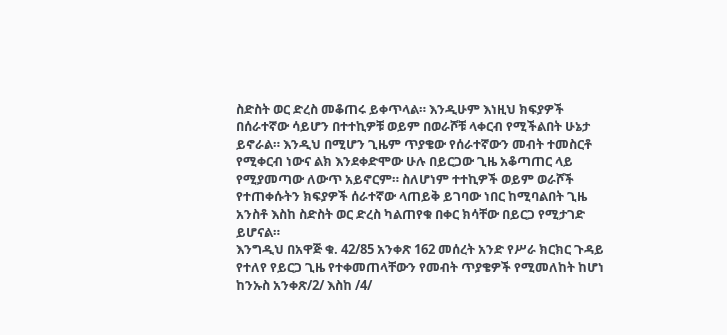ስድስት ወር ድረስ መቆጠሩ ይቀጥላል። እንዲሁም እነዚህ ክፍያዎች በሰራተኛው ሳይሆን በተተኪዎቹ ወይም በወራሾቹ ላቀርብ የሚችልበት ሁኔታ ይኖራል። እንዲህ በሚሆን ጊዜም ጥያቄው የሰራተኛውን መብት ተመስርቶ የሚቀርብ ነውና ልክ እንደቀድሞው ሁሉ በይርጋው ጊዜ አቆጣጠር ላይ የሚያመጣው ለውጥ አይኖርም። ስለሆነም ተተኪዎች ወይም ወራሾች የተጠቀሱትን ክፍያዎች ሰራተኛው ላጠይቅ ይገባው ነበር ከሚባልበት ጊዜ አንስቶ እስከ ስድስት ወር ድረስ ካልጠየቁ በቀር ክሳቸው በይርጋ የሚታገድ ይሆናል።
እንግዲህ በአዋጅ ቁ. 42/85 አንቀጽ 162 መሰረት አንድ የሥራ ክርክር ጉዳይ የተለየ የይርጋ ጊዜ የተቀመጠላቸውን የመብት ጥያቄዎች የሚመለከት ከሆነ ከንኡስ አንቀጽ/2/ እስከ /4/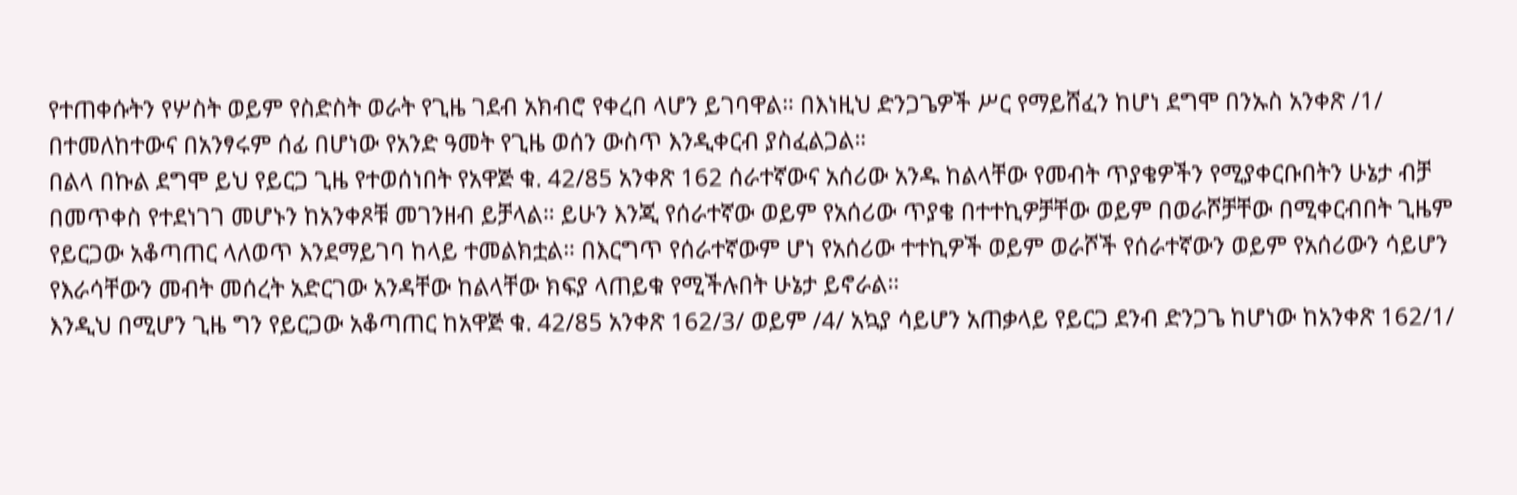የተጠቀሱትን የሦስት ወይም የስድስት ወራት የጊዜ ገደብ አክብሮ የቀረበ ላሆን ይገባዋል። በእነዚህ ድንጋጌዎች ሥር የማይሸፈን ከሆነ ደግሞ በንኡስ አንቀጽ /1/ በተመለከተውና በአንፃሩም ሰፊ በሆነው የአንድ ዓመት የጊዜ ወሰን ውስጥ እንዲቀርብ ያስፈልጋል።
በልላ በኩል ደግሞ ይህ የይርጋ ጊዜ የተወሰነበት የአዋጅ ቁ. 42/85 አንቀጽ 162 ሰራተኛውና አሰሪው አንዱ ከልላቸው የመብት ጥያቄዎችን የሚያቀርቡበትን ሁኔታ ብቻ በመጥቀስ የተደነገገ መሆኑን ከአንቀጾቹ መገንዘብ ይቻላል። ይሁን እንጂ የሰራተኛው ወይም የአሰሪው ጥያቄ በተተኪዎቻቸው ወይም በወራሾቻቸው በሚቀርብበት ጊዜም የይርጋው አቆጣጠር ላለወጥ እንደማይገባ ከላይ ተመልክቷል። በእርግጥ የሰራተኛውም ሆነ የአሰሪው ተተኪዎች ወይም ወራሾች የሰራተኛውን ወይም የአሰሪውን ሳይሆን የእራሳቸውን መብት መሰረት አድርገው አንዳቸው ከልላቸው ክፍያ ላጠይቁ የሚችሉበት ሁኔታ ይኖራል።
እንዲህ በሚሆን ጊዜ ግን የይርጋው አቆጣጠር ከአዋጅ ቁ. 42/85 አንቀጽ 162/3/ ወይም /4/ አኳያ ሳይሆን አጠቃላይ የይርጋ ደንብ ድንጋጌ ከሆነው ከአንቀጽ 162/1/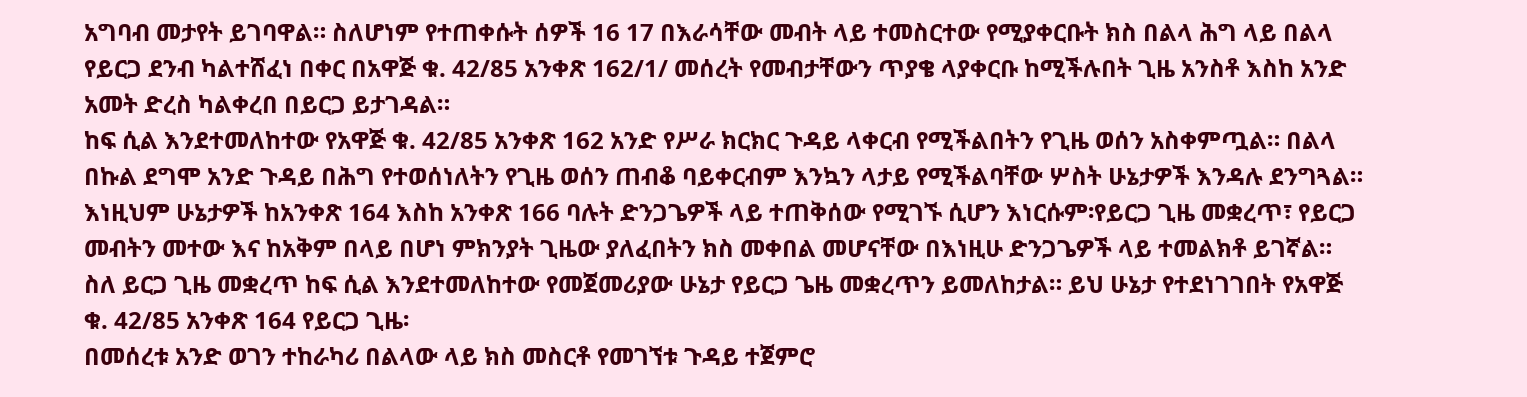አግባብ መታየት ይገባዋል። ስለሆነም የተጠቀሱት ሰዎች 16 17 በእራሳቸው መብት ላይ ተመስርተው የሚያቀርቡት ክስ በልላ ሕግ ላይ በልላ የይርጋ ደንብ ካልተሸፈነ በቀር በአዋጅ ቁ. 42/85 አንቀጽ 162/1/ መሰረት የመብታቸውን ጥያቄ ላያቀርቡ ከሚችሉበት ጊዜ አንስቶ እስከ አንድ አመት ድረስ ካልቀረበ በይርጋ ይታገዳል።
ከፍ ሲል እንደተመለከተው የአዋጅ ቁ. 42/85 አንቀጽ 162 አንድ የሥራ ክርክር ጉዳይ ላቀርብ የሚችልበትን የጊዜ ወሰን አስቀምጧል። በልላ በኩል ደግሞ አንድ ጉዳይ በሕግ የተወሰነለትን የጊዜ ወሰን ጠብቆ ባይቀርብም እንኳን ላታይ የሚችልባቸው ሦስት ሁኔታዎች እንዳሉ ደንግጓል። እነዚህም ሁኔታዎች ከአንቀጽ 164 እስከ አንቀጽ 166 ባሉት ድንጋጌዎች ላይ ተጠቅሰው የሚገኙ ሲሆን እነርሱም፡የይርጋ ጊዜ መቋረጥ፣ የይርጋ መብትን መተው እና ከአቅም በላይ በሆነ ምክንያት ጊዜው ያለፈበትን ክስ መቀበል መሆናቸው በእነዚሁ ድንጋጌዎች ላይ ተመልክቶ ይገኛል።
ስለ ይርጋ ጊዜ መቋረጥ ከፍ ሲል እንደተመለከተው የመጀመሪያው ሁኔታ የይርጋ ጌዜ መቋረጥን ይመለከታል። ይህ ሁኔታ የተደነገገበት የአዋጅ ቁ. 42/85 አንቀጽ 164 የይርጋ ጊዜ፡
በመሰረቱ አንድ ወገን ተከራካሪ በልላው ላይ ክስ መስርቶ የመገኘቱ ጉዳይ ተጀምሮ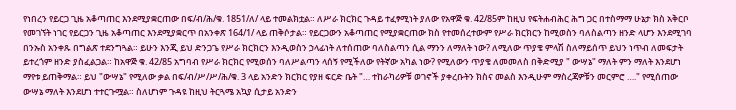የነበረን የይርጋ ጊዜ አቆጣጠር እንደሚያቋርጠው በፍ/ብ/ሕ/ቁ. 1851/ለ/ ላይ ተመልክቷል። ለሥራ ክርክር ጉዳይ ተፈፃሚነት ያለው የአዋጅ ቁ. 42/85ም ከዚህ የፍትሐብሕር ሕግ ጋር በተስማማ ሁኔታ ክስ አቅርቦ የመገኘት ነገር የይርጋን ጊዜ አቆጣጠር እንደሚያቋርጥ በአንቀጽ 164/1/ ላይ ጠቅሶታል። የይርጋውን አቆጣጠር የሚያቋርጠው ክስ የተመሰረተውም የሥራ ክርክርን ከሚወስን ባለስልጣን ዘንድ ላሆን እንደሚገባ በንኡስ አንቀጹ በግልጽ ተደንግጓል። ይሁን እንጂ ይህ ድንጋጌ የሥራ ክርክርን እንዲወስን ኃላፊነት ለተሰጠው ባለስልጣን ሲል ማንን ለማለት ነው? ለሚለው ጥያቄ ምላሽ ስለማይሰጥ ይህን ነጥብ ለመፍታት ይተረጎም ዘንድ ያስፈልጋል። ከአዋጅ ቁ. 42/85 አግባብ የሥራ ክርክር የሚወሰን ባለሥልጣን ላሰኝ የሚችለው የትኛው አካል ነው? የሚለውን ጥያቄ ለመመለስ በቅድሚያ " ውሣኔ" ማለት ምን ማለት እንደሆነ ማየቱ ይጠቅማል። ይህ "ውሣኔ" የሚለው ቃል በፍ/ብ/ሥ/ሥ/ሕ/ቁ. 3 ላይ አንድን ክርክር የያዘ ፍርድ ቤት "… ተከራካሪዎቹ ወገኖች ያቀረቡትን ክስና መልስ እንዲሁም ማስረጃዎቹን መርምሮ …." የሚሰጠው ውሣኔ ማለት እንደሆነ ተተርጉሟል። ስለሆነም ጉዳዩ ከዚህ ትርጓሜ አኳያ ሲታይ አንድን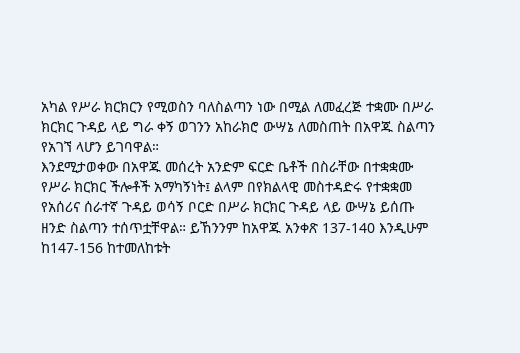አካል የሥራ ክርክርን የሚወስን ባለስልጣን ነው በሚል ለመፈረጅ ተቋሙ በሥራ ክርክር ጉዳይ ላይ ግራ ቀኝ ወገንን አከራክሮ ውሣኔ ለመስጠት በአዋጁ ስልጣን የአገኘ ላሆን ይገባዋል።
እንደሚታወቀው በአዋጁ መሰረት አንድም ፍርድ ቤቶች በስራቸው በተቋቋሙ የሥራ ክርክር ችሎቶች አማካኝነት፤ ልላም በየክልላዊ መስተዳድሩ የተቋቋመ የአሰሪና ሰራተኛ ጉዳይ ወሳኝ ቦርድ በሥራ ክርክር ጉዳይ ላይ ውሣኔ ይሰጡ ዘንድ ስልጣን ተሰጥቷቸዋል። ይኸንንም ከአዋጁ አንቀጽ 137-140 እንዲሁም ከ147-156 ከተመለከቱት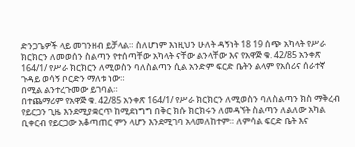ድንጋጌዎች ላይ መገንዘብ ይቻላል። ስለሆነም እነዚህን ሁለት ዳኝነት 18 19 ሰጭ አካላት የሥራ ክርክርን ለመወሰን ስልጣን የተሰጣቸው አካላት ናቸው ልንላቸው እና የአዋጅ ቁ. 42/85 አንቀጽ 164/1/ የሥራ ክርክርን ለሚወስን ባለስልጣን ሲል አንድም ፍርድ ቤትን ልላም የአሰሪና ሰራተኛ ጉዳይ ወሳኝ ቦርድን ማለቱ ነው።
በሚል ልንተረጉመው ይገባል።
በተጨማሪም የአዋጅ ቁ. 42/85 አንቀጽ 164/1/ የሥራ ክርክርን ለሚወስን ባለስልጣን ክስ ማቅረብ የይርጋን ጊዜ እንደሚያቋርጥ ከሚደነግግ በቅር ክሱ ክርክሩን ለመዳኘት ስልጣን ለልለው አካል ቢቀርብ የይርጋው አቆጣጠር ምን ላሆን እንደሚገባ አላመለከተም። ለምሳል ፍርድ ቤት እና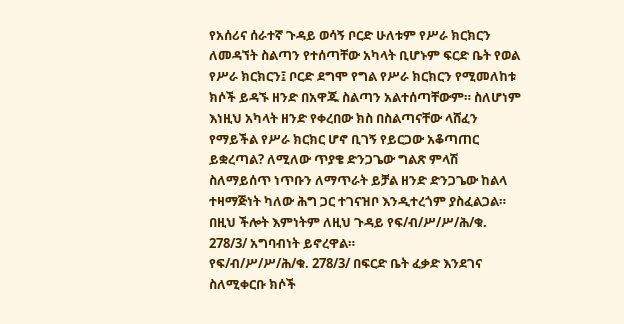የአሰሪና ሰራተኛ ጉዳይ ወሳኝ ቦርድ ሁለቱም የሥራ ክርክርን ለመዳኘት ስልጣን የተሰጣቸው አካላት ቢሆኑም ፍርድ ቤት የወል የሥራ ክርክርን፤ ቦርድ ደግሞ የግል የሥራ ክርክርን የሚመለከቱ ክሶች ይዳኙ ዘንድ በአዋጁ ስልጣን አልተሰጣቸውም። ስለሆነም እነዚህ አካላት ዘንድ የቀረበው ክስ በስልጣናቸው ላሸፈን የማይችል የሥራ ክርክር ሆኖ ቢገኝ የይርጋው አቆጣጠር ይቋረጣል? ለሚለው ጥያቄ ድንጋጌው ግልጽ ምላሽ ስለማይሰጥ ነጥቡን ለማጥራት ይቻል ዘንድ ድንጋጌው ከልላ ተዛማጅነት ካለው ሕግ ጋር ተገናዝቦ እንዲተረጎም ያስፈልጋል። በዚህ ችሎት እምነትም ለዚህ ጉዳይ የፍ/ብ/ሥ/ሥ/ሕ/ቁ. 278/3/ አግባብነት ይኖረዋል።
የፍ/ብ/ሥ/ሥ/ሕ/ቁ. 278/3/ በፍርድ ቤት ፈቃድ እንደገና ስለሚቀርቡ ክሶች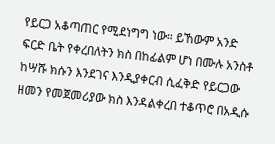የይርጋ አቆጣጠር የሚደነግግ ነው። ይኸውም አንድ ፍርድ ቤት የቀረበለትን ክስ በከፊልም ሆነ በሙሉ አንስቶ ከሣሹ ክሱን እንደገና እንዲያቀርብ ሲፈቅድ የይርጋው ዘመን የመጀመሪያው ክስ እንዳልቀረበ ተቆጥሮ በአዲሱ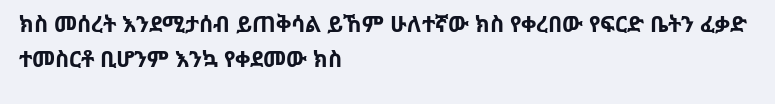ክስ መሰረት እንደሚታሰብ ይጠቅሳል ይኸም ሁለተኛው ክስ የቀረበው የፍርድ ቤትን ፈቃድ ተመስርቶ ቢሆንም እንኳ የቀደመው ክስ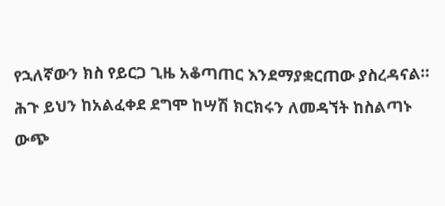የኋለኛውን ክስ የይርጋ ጊዜ አቆጣጠር እንደማያቋርጠው ያስረዳናል። ሕጉ ይህን ከአልፈቀደ ደግሞ ከሣሽ ክርክሩን ለመዳኘት ከስልጣኑ ውጭ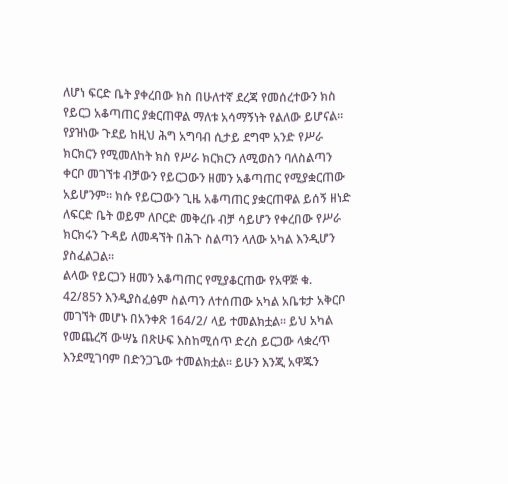ለሆነ ፍርድ ቤት ያቀረበው ክስ በሁለተኛ ደረጃ የመሰረተውን ክስ የይርጋ አቆጣጠር ያቋርጠዋል ማለቱ አሳማኝነት የልለው ይሆናል። የያዝነው ጉደይ ከዚህ ሕግ አግባብ ሲታይ ደግሞ አንድ የሥራ ክርክርን የሚመለከት ክስ የሥራ ክርክርን ለሚወስን ባለስልጣን ቀርቦ መገኘቱ ብቻውን የይርጋውን ዘመን አቆጣጠር የሚያቋርጠው አይሆንም። ክሱ የይርጋውን ጊዜ አቆጣጠር ያቋርጠዋል ይሰኝ ዘነድ ለፍርድ ቤት ወይም ለቦርድ መቅረቡ ብቻ ሳይሆን የቀረበው የሥራ ክርክሩን ጉዳይ ለመዳኘት በሕጉ ስልጣን ላለው አካል እንዲሆን ያስፈልጋል።
ልላው የይርጋን ዘመን አቆጣጠር የሚያቆርጠው የአዋጅ ቁ. 42/85ን እንዲያስፈፅም ስልጣን ለተሰጠው አካል አቤቱታ አቅርቦ መገኘት መሆኑ በአንቀጽ 164/2/ ላይ ተመልክቷል። ይህ አካል የመጨረሻ ውሣኔ በጽሁፍ እስከሚሰጥ ድረስ ይርጋው ላቋረጥ እንደሚገባም በድንጋጌው ተመልክቷል። ይሁን እንጂ አዋጁን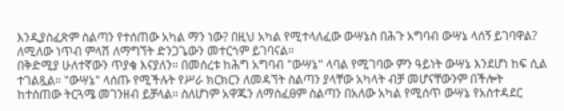እንዲያስፈጽም ስልጣን የተሰጠው አካል ማን ነው? በዚህ አካል የሚተላለፈው ውሣኔስ በሕጉ አግባብ ውሣኔ ላሰኝ ይገባዋል? ለሚለው ነጥብ ምላሽ ለማግኘት ድንጋጌውን መተርጎም ይገባናል።
በቅድሚያ ሁለተኛውን ጥያቄ እናያለን። በመሰረቱ ከሕግ አግባብ "ውሣኔ" ላባል የሚገባው ምን ዓይነት ውሣኔ እንደሆነ ከፍ ሲል ተገልጿል። "ውሣኔ" ላሰጡ የሚችሉት የሥራ ክርክርን ለመዳኘት ስልጣን ያላቸው አካላት ብቻ መሆናቸውንም በችሎት ከተሰጠው ትርጓሜ መገንዘብ ይቻላል። ስለሆነም አዋጁን ለማስፈፀም ስልጣን በአለው አካል የሚሰጥ ውሣኔ የአስተዳደር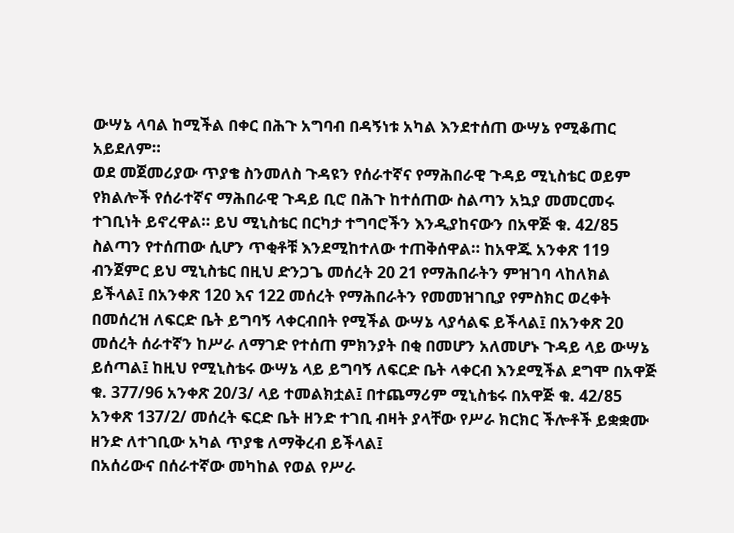ውሣኔ ላባል ከሚችል በቀር በሕጉ አግባብ በዳኝነቱ አካል እንደተሰጠ ውሣኔ የሚቆጠር አይደለም።
ወደ መጀመሪያው ጥያቄ ስንመለስ ጉዳዩን የሰራተኛና የማሕበራዊ ጉዳይ ሚኒስቴር ወይም የክልሎች የሰራተኛና ማሕበራዊ ጉዳይ ቢሮ በሕጉ ከተሰጠው ስልጣን አኳያ መመርመሩ ተገቢነት ይኖረዋል። ይህ ሚኒስቴር በርካታ ተግባሮችን እንዲያከናውን በአዋጅ ቁ. 42/85 ስልጣን የተሰጠው ሲሆን ጥቂቶቹ እንደሚከተለው ተጠቅሰዋል። ከአዋጁ አንቀጽ 119 ብንጀምር ይህ ሚኒስቴር በዚህ ድንጋጌ መሰረት 20 21 የማሕበራትን ምዝገባ ላከለክል ይችላል፤ በአንቀጽ 120 እና 122 መሰረት የማሕበራትን የመመዝገቢያ የምስክር ወረቀት በመሰረዝ ለፍርድ ቤት ይግባኝ ላቀርብበት የሚችል ውሣኔ ላያሳልፍ ይችላል፤ በአንቀጽ 20 መሰረት ሰራተኛን ከሥራ ለማገድ የተሰጠ ምክንያት በቂ በመሆን አለመሆኑ ጉዳይ ላይ ውሣኔ ይሰጣል፤ ከዚህ የሚኒስቴሩ ውሣኔ ላይ ይግባኝ ለፍርድ ቤት ላቀርብ እንደሚችል ደግሞ በአዋጅ ቁ. 377/96 አንቀጽ 20/3/ ላይ ተመልክቷል፤ በተጨማሪም ሚኒስቴሩ በአዋጅ ቁ. 42/85 አንቀጽ 137/2/ መሰረት ፍርድ ቤት ዘንድ ተገቢ ብዛት ያላቸው የሥራ ክርክር ችሎቶች ይቋቋሙ ዘንድ ለተገቢው አካል ጥያቄ ለማቅረብ ይችላል፤
በአሰሪውና በሰራተኛው መካከል የወል የሥራ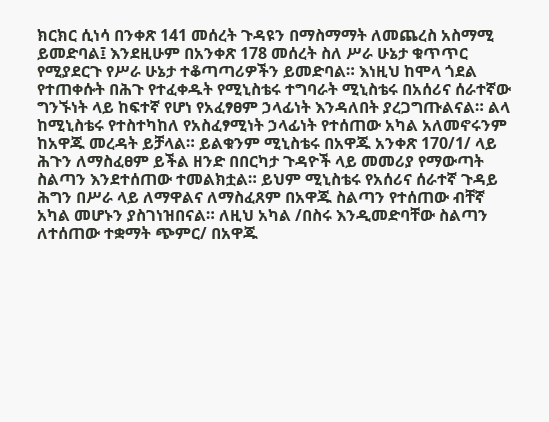ክርክር ሲነሳ በንቀጽ 141 መሰረት ጉዳዩን በማስማማት ለመጨረስ አስማሚ ይመድባል፤ እንደዚሁም በአንቀጽ 178 መሰረት ስለ ሥራ ሁኔታ ቁጥጥር የሚያደርጉ የሥራ ሁኔታ ተቆጣጣሪዎችን ይመድባል። እነዚህ ከሞላ ጎደል የተጠቀሱት በሕጉ የተፈቀዱት የሚኒስቴሩ ተግባራት ሚኒስቴሩ በአሰሪና ሰራተኛው ግንኙነት ላይ ከፍተኛ የሆነ የአፈፃፀም ኃላፊነት እንዳለበት ያረጋግጡልናል። ልላ ከሚኒስቴሩ የተስተካከለ የአስፈፃሚነት ኃላፊነት የተሰጠው አካል አለመኖሩንም ከአዋጁ መረዳት ይቻላል። ይልቁንም ሚኒስቴሩ በአዋጁ አንቀጽ 170/1/ ላይ ሕጉን ለማስፈፀም ይችል ዘንድ በበርካታ ጉዳዮች ላይ መመሪያ የማውጣት ስልጣን እንደተሰጠው ተመልክቷል። ይህም ሚኒስቴሩ የአሰሪና ሰራተኛ ጉዳይ ሕግን በሥራ ላይ ለማዋልና ለማስፈጸም በአዋጁ ስልጣን የተሰጠው ብቸኛ አካል መሆኑን ያስገነዝበናል። ለዚህ አካል /በስሩ እንዲመድባቸው ስልጣን ለተሰጠው ተቋማት ጭምር/ በአዋጁ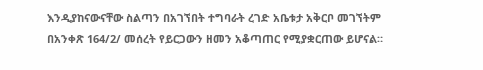እንዲያከናውናቸው ስልጣን በአገኘበት ተግባራት ረገድ አቤቱታ አቅርቦ መገኘትም በአንቀጽ 164/2/ መሰረት የይርጋውን ዘመን አቆጣጠር የሚያቋርጠው ይሆናል።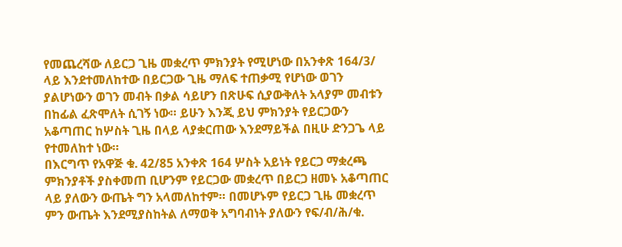የመጨረሻው ለይርጋ ጊዜ መቋረጥ ምክንያት የሚሆነው በአንቀጽ 164/3/ ላይ እንደተመለከተው በይርጋው ጊዜ ማለፍ ተጠቃሚ የሆነው ወገን ያልሆነውን ወገን መብት በቃል ሳይሆን በጽሁፍ ሲያውቅለት አላያም መብቱን በከፊል ፈጽሞለት ሲገኝ ነው። ይሁን እንጂ ይህ ምክንያት የይርጋውን አቆጣጠር ከሦስት ጊዜ በላይ ላያቋርጠው እንደማይችል በዚሁ ድንጋጌ ላይ የተመለከተ ነው።
በእርግጥ የአዋጅ ቁ. 42/85 አንቀጽ 164 ሦስት አይነት የይርጋ ማቋረጫ ምክንያቶች ያስቀመጠ ቢሆንም የይርጋው መቋረጥ በይርጋ ዘመኑ አቆጣጠር ላይ ያለውን ውጤት ግን አላመለከተም። በመሆኑም የይርጋ ጊዜ መቋረጥ ምን ውጤት እንደሚያስከትል ለማወቅ አግባብነት ያለውን የፍ/ብ/ሕ/ቁ.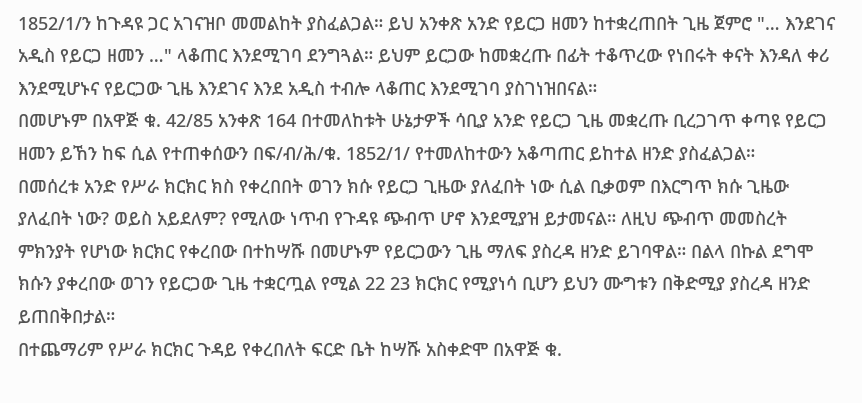1852/1/ን ከጉዳዩ ጋር አገናዝቦ መመልከት ያስፈልጋል። ይህ አንቀጽ አንድ የይርጋ ዘመን ከተቋረጠበት ጊዜ ጀምሮ "… እንደገና አዲስ የይርጋ ዘመን …" ላቆጠር እንደሚገባ ደንግጓል። ይህም ይርጋው ከመቋረጡ በፊት ተቆጥረው የነበሩት ቀናት እንዳለ ቀሪ እንደሚሆኑና የይርጋው ጊዜ እንደገና እንደ አዲስ ተብሎ ላቆጠር እንደሚገባ ያስገነዝበናል።
በመሆኑም በአዋጅ ቁ. 42/85 አንቀጽ 164 በተመለከቱት ሁኔታዎች ሳቢያ አንድ የይርጋ ጊዜ መቋረጡ ቢረጋገጥ ቀጣዩ የይርጋ ዘመን ይኸን ከፍ ሲል የተጠቀሰውን በፍ/ብ/ሕ/ቁ. 1852/1/ የተመለከተውን አቆጣጠር ይከተል ዘንድ ያስፈልጋል።
በመሰረቱ አንድ የሥራ ክርክር ክስ የቀረበበት ወገን ክሱ የይርጋ ጊዜው ያለፈበት ነው ሲል ቢቃወም በእርግጥ ክሱ ጊዜው ያለፈበት ነው? ወይስ አይደለም? የሚለው ነጥብ የጉዳዩ ጭብጥ ሆኖ እንደሚያዝ ይታመናል። ለዚህ ጭብጥ መመስረት ምክንያት የሆነው ክርክር የቀረበው በተከሣሹ በመሆኑም የይርጋውን ጊዜ ማለፍ ያስረዳ ዘንድ ይገባዋል። በልላ በኩል ደግሞ ክሱን ያቀረበው ወገን የይርጋው ጊዜ ተቋርጧል የሚል 22 23 ክርክር የሚያነሳ ቢሆን ይህን ሙግቱን በቅድሚያ ያስረዳ ዘንድ ይጠበቅበታል።
በተጨማሪም የሥራ ክርክር ጉዳይ የቀረበለት ፍርድ ቤት ከሣሹ አስቀድሞ በአዋጅ ቁ.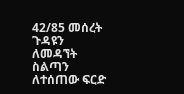42/85 መሰረት ጉዳዩን ለመዳኘት ስልጣን ለተሰጠው ፍርድ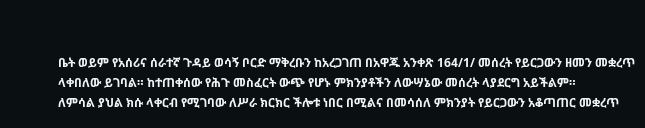ቤት ወይም የአሰሪና ሰራተኛ ጉዳይ ወሳኝ ቦርድ ማቅረቡን ከአረጋገጠ በአዋጁ አንቀጽ 164/1/ መሰረት የይርጋውን ዘመን መቋረጥ ላቀበለው ይገባል። ከተጠቀሰው የሕጉ መስፈርት ውጭ የሆኑ ምክንያቶችን ለውሣኔው መሰረት ላያደርግ አይችልም።
ለምሳል ያህል ክሱ ላቀርብ የሚገባው ለሥራ ክርክር ችሎቱ ነበር በሚልና በመሳሰለ ምክንያት የይርጋውን አቆጣጠር መቋረጥ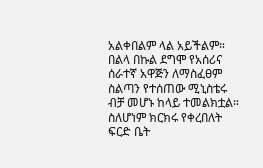አልቀበልም ላል አይችልም።
በልላ በኩል ደግሞ የአሰሪና ሰራተኛ አዋጅን ለማስፈፀም ስልጣን የተሰጠው ሚኒስቴሩ ብቻ መሆኑ ከላይ ተመልክቷል። ስለሆነም ክርክሩ የቀረበለት ፍርድ ቤት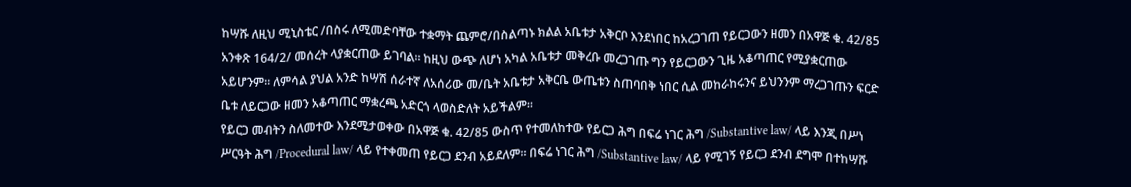ከሣሹ ለዚህ ሚኒስቴር /በስሩ ለሚመድባቸው ተቋማት ጨምሮ/በስልጣኑ ክልል አቤቱታ አቅርቦ እንደነበር ከአረጋገጠ የይርጋውን ዘመን በአዋጅ ቁ. 42/85 አንቀጽ 164/2/ መሰረት ላያቋርጠው ይገባል። ከዚህ ውጭ ለሆነ አካል አቤቱታ መቅረቡ መረጋገጡ ግን የይርጋውን ጊዜ አቆጣጠር የሚያቋርጠው አይሆንም። ለምሳል ያህል አንድ ከሣሽ ሰራተኛ ለአሰሪው መ/ቤት አቤቱታ አቅርቤ ውጤቱን ስጠባበቅ ነበር ሲል መከራከሩንና ይህንንም ማረጋገጡን ፍርድ ቤቱ ለይርጋው ዘመን አቆጣጠር ማቋረጫ አድርጎ ላወስድለት አይችልም።
የይርጋ መብትን ስለመተው እንደሚታወቀው በአዋጅ ቁ. 42/85 ውስጥ የተመለከተው የይርጋ ሕግ በፍሬ ነገር ሕግ /Substantive law/ ላይ እንጂ በሥነ ሥርዓት ሕግ /Procedural law/ ላይ የተቀመጠ የይርጋ ደንብ አይደለም። በፍሬ ነገር ሕግ /Substantive law/ ላይ የሚገኝ የይርጋ ደንብ ደግሞ በተከሣሹ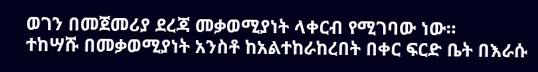ወገን በመጀመሪያ ደረጃ መቃወሚያነት ላቀርብ የሚገባው ነው።
ተከሣሹ በመቃወሚያነት አንስቶ ከአልተከራከረበት በቀር ፍርድ ቤት በእራሱ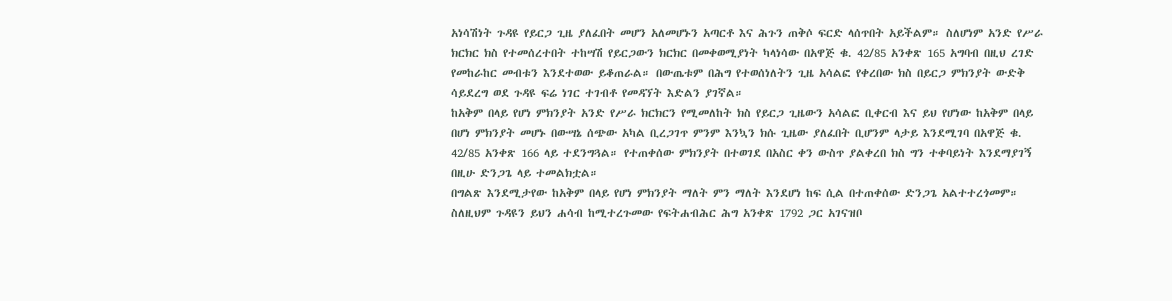አነሳሽነት ጉዳዩ የይርጋ ጊዜ ያለፈበት መሆን አለመሆኑን አጣርቶ እና ሕጉን ጠቅሶ ፍርድ ላሰጥበት አይችልም። ስለሆነም አንድ የሥራ ክርክር ክስ የተመሰረተበት ተከሣሽ የይርጋውን ክርክር በመቀወሚያነት ካላነሳው በአዋጅ ቁ. 42/85 አንቀጽ 165 አግባብ በዚህ ረገድ የመከራከር መብቱን እንደተወው ይቆጠራል። በውጤቱም በሕግ የተወሰነለትን ጊዜ አሳልፎ የቀረበው ክስ በይርጋ ምክንያት ውድቅ ሳይደረግ ወደ ጉዳዩ ፍሬ ነገር ተገብቶ የመዳኘት እድልን ያገኛል።
ከአቅም በላይ የሆነ ምክንያት አንድ የሥራ ክርክርን የሚመለከት ክስ የይርጋ ጊዜውን አሳልፎ ቢቀርብ እና ይህ የሆነው ከአቅም በላይ በሆነ ምክንያት መሆኑ በውሣኔ ሰጭው አካል ቢረጋገጥ ምንም እንኳን ክሱ ጊዜው ያለፈበት ቢሆንም ላታይ እንደሚገባ በአዋጅ ቁ. 42/85 አንቀጽ 166 ላይ ተደንግጓል። የተጠቀሰው ምክንያት በተወገደ በአስር ቀን ውስጥ ያልቀረበ ክስ ግን ተቀባይነት እንደማያገኝ በዚሁ ድንጋጌ ላይ ተመልክቷል።
በግልጽ እንደሚታየው ከአቅም በላይ የሆነ ምክንያት ማለት ምን ማለት እንደሆነ ከፍ ሲል በተጠቀሰው ድንጋጌ አልተተረጎመም። ስለዚህም ጉዳዩን ይህን ሐሳብ ከሚተረጉመው የፍትሐብሕር ሕግ አንቀጽ 1792 ጋር አገናዝቦ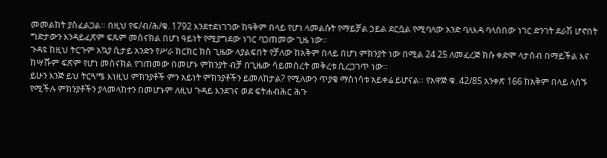መመልከት ያስፈልጋል። በዚህ የፍ/ብ/ሕ/ቁ. 1792 እንደተደነገገው ከዓቅም በላይ የሆነ ላመልሱት የማይቻል ኃይል ደርሷል የሚባለው አንድ ባለእዳ ባላሰበው ነገር ድንገት ደራሽ ሆኖበት ግድታውን እንዳይፈጽም ፍጹም መሰናክል በሆነ ዓይነት የሚያግደው ነገር ባጋጠመው ጊዜ ነው።
ጉዳዩ ከዚህ ትርጉም አኳያ ሲታይ አንድን የሥራ ክርክር ክስ ጊዜው ላያልፍበት የቻለው ከአቅም በላይ በሆነ ምክንያት ነው በሚል 24 25 ለመፈረጅ ክሱ ቀድሞ ላታሰብ በማይችል እና ከሣሹም ፍጽም የሆነ መሰናክል የገጠመው በመሆኑ ምክንያት ብቻ በጊዜው ሳይመሰረት መቅረቱ ሲረጋገጥ ነው።
ይሁን እንጅ ይህ ትርጓሜ እነዚህ ምክንያቶች ምን አይነት ምክንያቶችን ይመለከታል? የሚለውን ጥያቄ ማስነሳቱ አይቀሬ ይሆናል። የአዋጅ ቁ. 42/85 አንቀጽ 166 ከአቅም በላይ ላሰኙ የሚችሉ ምክንያቶችን ያላመላከተን በመሆኑም ለዚህ ጉዳይ እንደገና ወደ ፍትሐብሕር ሕጉ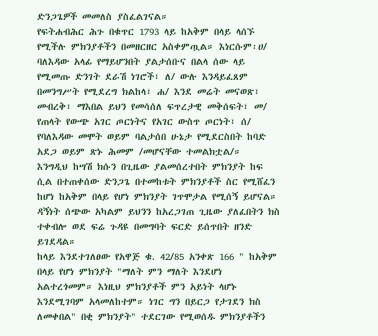ድንጋጌዎች መመለስ ያስፈልገናል።
የፍትሐብሕር ሕጉ በቁጥር 1793 ላይ ከአቅም በላይ ላሰኙ የሚችሉ ምክንያቶችን በመዘርዘር አስቀምጧል። እነርሱም፡ሀ/ ባለእዳው አላፊ የማይሆንበት ያልታሰቡና በልላ ሰው ላይ የሚመጡ ድንገት ደራሽ ነገሮች፣ ለ/ ውሉ እንዳይፈጸም በመንግሥት የሚደረግ ክልከላ፣ ሐ/ እንደ መሬት መናወጽ፣ መብረቅ፣ ማእበል ይህን የመሳሰለ ፍጥረታዊ መቅሰፍት፣ መ/ የጠላት የውጭ አገር ጦርነትና የአገር ውስጥ ጦርነት፣ ሰ/ የባለእዳው መሞት ወይም ባልታሰበ ሁኔታ የሚደርስበት ከባድ አደጋ ወይም ጽኑ ሕመም /መሆናቸው ተመልክቷል/።
እንግዲህ ከሣሽ ክሱን በጊዜው ያልመሰረተበት ምክንያት ከፍ ሲል በተጠቀሰው ድንጋጌ በተመከቱት ምክንያቶች ስር የሚሸፈን ከሆነ ከአቅም በላይ የሆነ ምክንያት ገጥሞታል የሚሰኝ ይሆናል። ዳኝነት ሰጭው አካልም ይህንን ከአረጋገጠ ጊዜው ያለፈበትን ክስ ተቀብሎ ወደ ፍሬ ጉዳዩ በመግባት ፍርድ ይሰጥበት ዘንድ ይገደዳል።
ከላይ እንደተገለፀው የአዋጅ ቁ. 42/85 አንቀጽ 166 " ከአቅም በላይ የሆነ ምክንያት "ማለት ምን ማለት እንደሆነ አልተረጎመም። እነዚህ ምክንያቶች ምን አይነት ላሆኑ እንደሚገባም አላመለከተም። ነገር ግን በይርጋ የታገደን ክስ ለመቀበል" በቂ ምክንያት" ተደርገው የሚወሰዱ ምክንያቶችን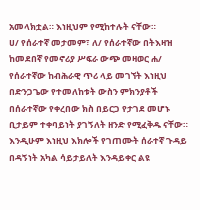አመላክቷል። እነዚህም የሚከተሉት ናቸው።
ሀ/ የሰራተኛ መታመም፣ ለ/ የሰራተኛው በትእዛዝ ከመደበኛ የመኖሪያ ሥፍራ ውጭ መዛወር ሐ/ የሰራተኛው ከብሕራዊ ጥሪ ላይ መገኘት እነዚህ በድንጋጌው የተመለከቱት ውስን ምክንያቶች በሰራተኛው የቀረበው ክስ በይርጋ የታገደ መሆኑ ቢታይም ተቀባይነት ያገኝለት ዘንድ የሚፈቅዱ ናቸው። እንዲሁም እነዚህ እክሎች የገጠሙት ሰራተኛ ጉዳይ በዳኝነት አካል ሳይታይለት እንዳይቀር ልዩ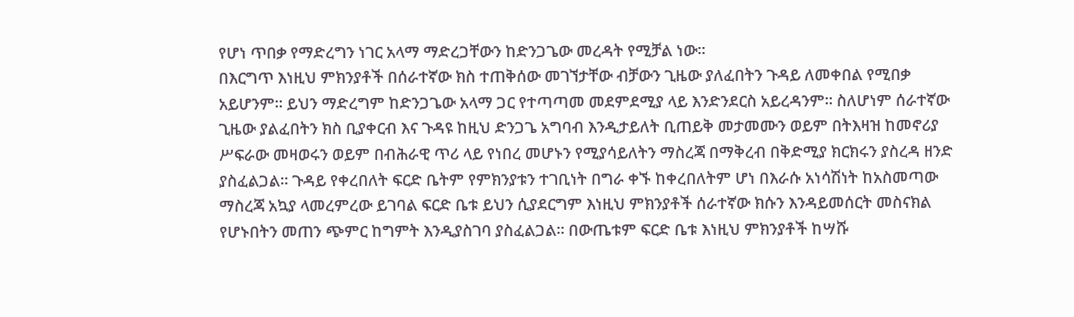የሆነ ጥበቃ የማድረግን ነገር አላማ ማድረጋቸውን ከድንጋጌው መረዳት የሚቻል ነው።
በእርግጥ እነዚህ ምክንያቶች በሰራተኛው ክስ ተጠቅሰው መገኘታቸው ብቻውን ጊዜው ያለፈበትን ጉዳይ ለመቀበል የሚበቃ አይሆንም። ይህን ማድረግም ከድንጋጌው አላማ ጋር የተጣጣመ መደምደሚያ ላይ እንድንደርስ አይረዳንም። ስለሆነም ሰራተኛው ጊዜው ያልፈበትን ክስ ቢያቀርብ እና ጉዳዩ ከዚህ ድንጋጌ አግባብ እንዲታይለት ቢጠይቅ መታመሙን ወይም በትእዛዝ ከመኖሪያ ሥፍራው መዛወሩን ወይም በብሕራዊ ጥሪ ላይ የነበረ መሆኑን የሚያሳይለትን ማስረጃ በማቅረብ በቅድሚያ ክርክሩን ያስረዳ ዘንድ ያስፈልጋል። ጉዳይ የቀረበለት ፍርድ ቤትም የምክንያቱን ተገቢነት በግራ ቀኙ ከቀረበለትም ሆነ በእራሱ አነሳሽነት ከአስመጣው ማስረጃ አኳያ ላመረምረው ይገባል ፍርድ ቤቱ ይህን ሲያደርግም እነዚህ ምክንያቶች ሰራተኛው ክሱን እንዳይመሰርት መስናክል የሆኑበትን መጠን ጭምር ከግምት እንዲያስገባ ያስፈልጋል። በውጤቱም ፍርድ ቤቱ እነዚህ ምክንያቶች ከሣሹ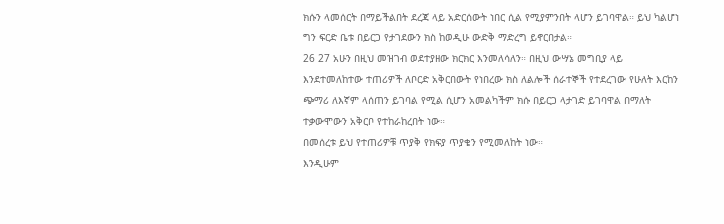ክሱን ላመሰርት በማይችልበት ደረጃ ላይ አድርሰውት ነበር ሲል የሚያምንበት ላሆን ይገባዋል። ይህ ካልሆነ ግን ፍርድ ቤቱ በይርጋ የታገደውን ክስ ከወዲሁ ውድቅ ማድረግ ይኖርበታል።
26 27 አሁን በዚህ መዝገብ ወደተያዘው ክርክር እንመለሳለን። በዚህ ውሣኔ መግቢያ ላይ እንደተመለከተው ተጠሪዎች ለቦርድ አቅርበውት የነበረው ክስ ለልሎች ሰራተኞች የተደረገው የሁለት እርከን ጭማሪ ለእኛም ላሰጠን ይገባል የሚል ሲሆን አመልካችም ክሱ በይርጋ ላታገድ ይገባዋል በማለት ተቃውሞውን አቅርቦ የተከራከረበት ነው።
በመሰረቱ ይህ የተጠሪዎቹ ጥያቅ የክፍያ ጥያቄን የሚመለከት ነው።
እንዲሁም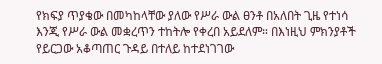የክፍያ ጥያቄው በመካከላቸው ያለው የሥራ ውል ፀንቶ በአለበት ጊዜ የተነሳ እንጂ የሥራ ውል መቋረጥን ተከትሎ የቀረበ አይደለም። በእነዚህ ምክንያቶች የይርጋው አቆጣጠር ጉዳይ በተለይ ከተደነገገው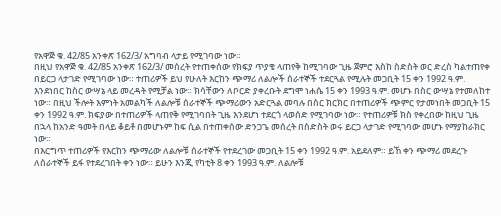የአዋጅ ቁ. 42/85 አንቀጽ 162/3/ አግባብ ላታይ የሚገባው ነው።
በዚህ የአዋጅ ቁ. 42/85 አንቀጽ 162/3/ መሰረት የተጠቀሰው የክፍያ ጥያቄ ላጠየቅ ከሚገባው ጊዜ ጀምሮ እስከ ስድስት ወር ድረስ ካልተጠየቀ በይርጋ ላታገድ የሚገባው ነው። ተጠሪዎች ይህ የሁለት እርከን ጭማሪ ለልሎች ሰራተኞች ተደርጓል የሚሉት መጋቢት 15 ቀን 1992 ዓ.ም. እንደነበር ከስር ውሣኔ ላይ መረዳት የሚቻል ነው። ክሳቸውን ለቦርድ ያቀረቡት ደግሞ ነሐሴ 15 ቀን 1993 ዓ.ም. መሆኑ በስር ውሣኔ የተመለከተ ነው። በዚህ ችሎት እምነት አመልካች ለልሎቹ ሰራተኞች ጭማሪውን አድርጓል መባሉ በስር ክርክር በተጠሪዎች ጭምር የታመነበት መጋቢት 15 ቀን 1992 ዓ.ም. ክፍያው በተጠሪዎች ላጠየቅ የሚገባበት ጊዜ እንደሆነ ተደርጎ ላወሰድ የሚገባው ነው። የተጠሪዎቹ ክስ የቀረበው ከዚህ ጊዜ በኋላ ከአንድ ዓመት በላይ ቆይቶ በመሆኑም ከፍ ሲል በተጠቀሰው ድንጋጌ መሰረት በስድስት ወሩ ይርጋ ላታገድ የሚገባው መሆኑ የማያከራክር ነው።
በእርግጥ ተጠሪዎች የእርከን ጭማሪው ለልሎቹ ሰራተኞች የተደረገው መጋቢት 15 ቀን 1992 ዓ.ም. አይደለም። ይኸ ቀን ጭማሪ መደረጉ ለሰራተኞች ይፋ የተደረገበት ቀን ነው። ይሁን እንጂ የካቲት 8 ቀን 1993 ዓ.ም. ለልሎቹ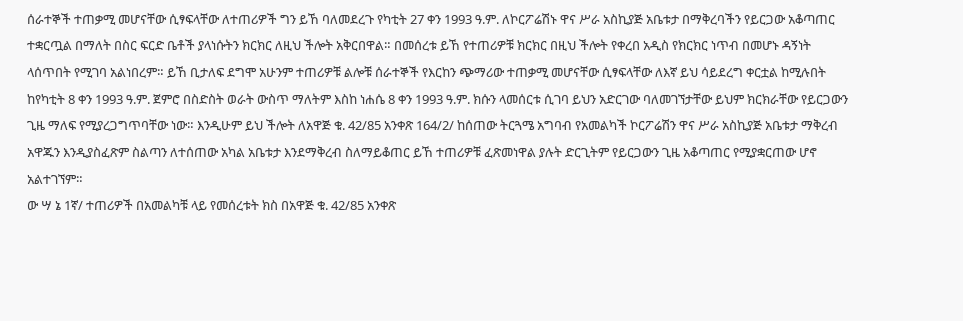ሰራተኞች ተጠቃሚ መሆናቸው ሲፃፍላቸው ለተጠሪዎች ግን ይኸ ባለመደረጉ የካቲት 27 ቀን 1993 ዓ.ም. ለኮርፖሬሽኑ ዋና ሥራ አስኪያጅ አቤቱታ በማቅረባችን የይርጋው አቆጣጠር ተቋርጧል በማለት በስር ፍርድ ቤቶች ያላነሱትን ክርክር ለዚህ ችሎት አቅርበዋል። በመሰረቱ ይኸ የተጠሪዎቹ ክርክር በዚህ ችሎት የቀረበ አዲስ የክርክር ነጥብ በመሆኑ ዳኝነት ላሰጥበት የሚገባ አልነበረም። ይኸ ቢታለፍ ደግሞ አሁንም ተጠሪዎቹ ልሎቹ ሰራተኞች የእርከን ጭማሪው ተጠቃሚ መሆናቸው ሲፃፍላቸው ለእኛ ይህ ሳይደረግ ቀርቷል ከሚሉበት ከየካቲት 8 ቀን 1993 ዓ.ም. ጀምሮ በስድስት ወራት ውስጥ ማለትም እስከ ነሐሴ 8 ቀን 1993 ዓ.ም. ክሱን ላመሰርቱ ሲገባ ይህን አድርገው ባለመገኘታቸው ይህም ክርክራቸው የይርጋውን ጊዜ ማለፍ የሚያረጋግጥባቸው ነው። እንዲሁም ይህ ችሎት ለአዋጅ ቁ. 42/85 አንቀጽ 164/2/ ከሰጠው ትርጓሜ አግባብ የአመልካች ኮርፖሬሽን ዋና ሥራ አስኪያጅ አቤቱታ ማቅረብ አዋጁን እንዲያስፈጽም ስልጣን ለተሰጠው አካል አቤቱታ እንደማቅረብ ስለማይቆጠር ይኸ ተጠሪዎቹ ፈጽመነዋል ያሉት ድርጊትም የይርጋውን ጊዜ አቆጣጠር የሚያቋርጠው ሆኖ አልተገኘም።
ው ሣ ኔ 1ኛ/ ተጠሪዎች በአመልካቹ ላይ የመሰረቱት ክስ በአዋጅ ቁ. 42/85 አንቀጽ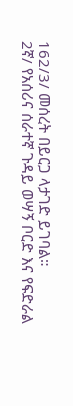162/3/ መሰረት በይርጋ ላታገድ ይገባል።
2ኛ/ የአሰሪና ሰራተኛ ጉዳይ ወሣኝ ቦርድ እና የፍድራል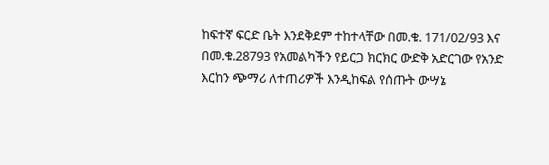ከፍተኛ ፍርድ ቤት እንደቅደም ተከተላቸው በመ.ቁ. 171/02/93 እና በመ.ቁ.28793 የአመልካችን የይርጋ ክርክር ውድቅ አድርገው የአንድ እርከን ጭማሪ ለተጠሪዎች እንዲከፍል የሰጡት ውሣኔ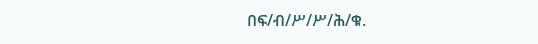በፍ/ብ/ሥ/ሥ/ሕ/ቁ.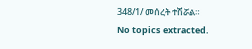348/1/ መሰረት ተሽሯል።
No topics extracted.